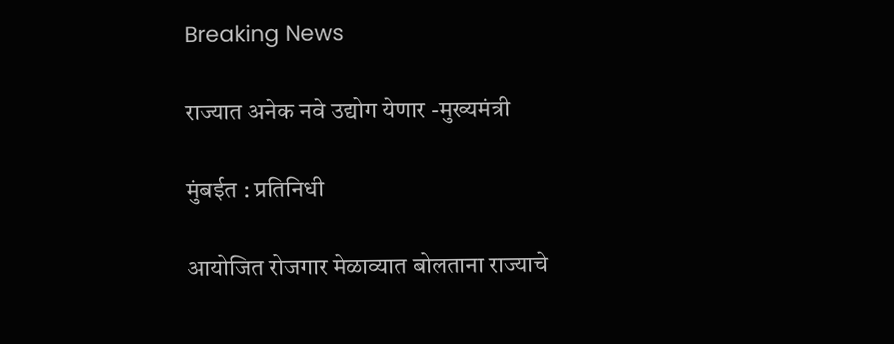Breaking News

राज्यात अनेक नवे उद्योग येणार -मुख्यमंत्री

मुंबईत : प्रतिनिधी

आयोजित रोजगार मेळाव्यात बोलताना राज्याचे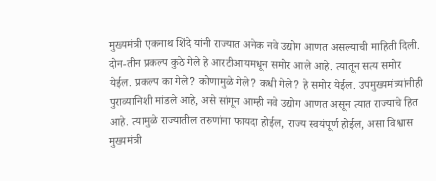मुख्यमंत्री एकनाथ शिंदे यांनी राज्यात अनेक नवे उद्योग आणत असल्याची माहिती दिली. दोन-तीन प्रकल्प कुठे गेले हे आरटीआयमधून समोर आले आहे. त्यातून सत्य समोर येईल. प्रकल्प का गेले? कोणामुळे गेले? कधी गेले? हे समोर येईल. उपमुख्यमंत्र्यांनीही पुराव्यानिशी मांडले आहे, असे सांगून आम्ही नवे उद्योग आणत असून त्यात राज्याचे हित आहे. त्यामुळे राज्यातील तरुणांना फायदा होईल, राज्य स्वयंपूर्ण होईल, असा विश्वास मुख्यमंत्री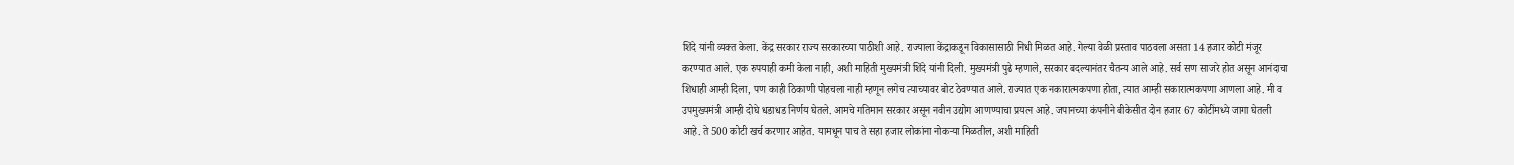शिंदे यांनी व्यक्त केला. केंद्र सरकार राज्य सरकारच्या पाठीशी आहे. राज्याला केंद्राकडून विकासासाठी निधी मिळत आहे. गेल्या वेळी प्रस्ताव पाठवला असता 14 हजार कोटी मंजूर करण्यात आले. एक रुपयाही कमी केला नाही, अशी माहिती मुख्यमंत्री शिंदे यांनी दिली. मुख्यमंत्री पुढे म्हणाले, सरकार बदल्यानंतर चैतन्य आले आहे. सर्व सण साजरे होत असून आनंदाचा शिधाही आम्ही दिला, पण काही ठिकाणी पोहचला नाही म्हणून लगेच त्याच्यावर बोट ठेवण्यात आले. राज्यात एक नकारात्मकपणा होता, त्यात आम्ही सकारात्मकपणा आणला आहे. मी व उपमुख्यमंत्री आम्ही दोघे धडाधड निर्णय घेतले. आमचे गतिमान सरकार असून नवीन उद्योग आणण्याचा प्रयत्न आहे. जपानच्या कंपनीने बीकेसीत दोन हजार 67 कोटींमध्ये जागा घेतली आहे. ते 500 कोटी खर्च करणार आहेत. यामधून पाच ते सहा हजार लोकांना नोकर्‍या मिळतील, अशी माहिती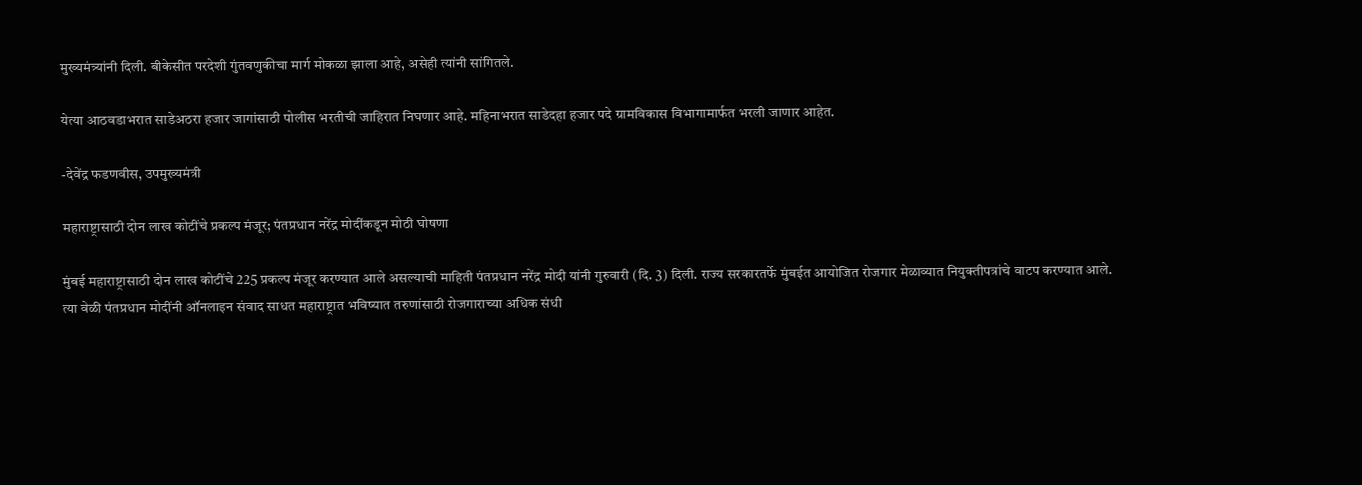मुख्यमंत्र्यांनी दिली. बीकेसीत परदेशी गुंतवणुकीचा मार्ग मोकळा झाला आहे, असेही त्यांनी सांगितले.

येत्या आठवडाभरात साडेअठरा हजार जागांसाठी पोलीस भरतीची जाहिरात निघणार आहे. महिनाभरात साडेदहा हजार पदे ग्रामविकास विभागामार्फत भरली जाणार आहेत.

-देवेंद्र फडणवीस, उपमुख्यमंत्री

महाराष्ट्रासाठी दोन लाख कोटींचे प्रकल्प मंजूर; पंतप्रधान नरेंद्र मोदींकडून मोठी घोषणा

मुंबई महाराष्ट्रासाठी दोन लाख कोटींचे 225 प्रकल्प मंजूर करण्यात आले असल्याची माहिती पंतप्रधान नरेंद्र मोदी यांनी गुरुवारी (दि. 3) दिली. राज्य सरकारतर्फे मुंबईत आयोजित रोजगार मेळाव्यात नियुक्तीपत्रांचे वाटप करण्यात आले. त्या वेळी पंतप्रधान मोदींनी ऑनलाइन संवाद साधत महाराष्ट्रात भविष्यात तरुणांसाठी रोजगाराच्या अधिक संधी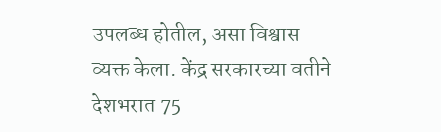उपलब्ध होतील, असा विश्वास व्यक्त केला. केंद्र सरकारच्या वतीने देशभरात 75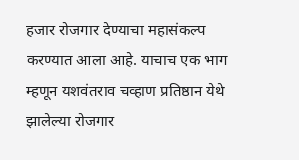हजार रोजगार देण्याचा महासंकल्प करण्यात आला आहे. याचाच एक भाग म्हणून यशवंतराव चव्हाण प्रतिष्ठान येथे झालेल्या रोजगार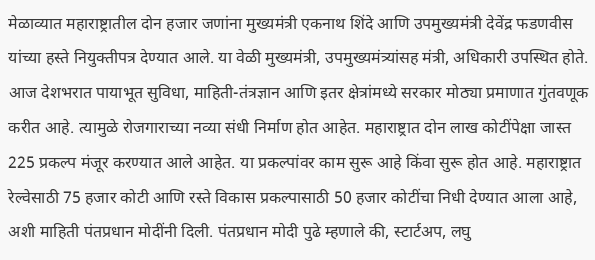मेळाव्यात महाराष्ट्रातील दोन हजार जणांना मुख्यमंत्री एकनाथ शिंदे आणि उपमुख्यमंत्री देवेंद्र फडणवीस यांच्या हस्ते नियुक्तीपत्र देण्यात आले. या वेळी मुख्यमंत्री, उपमुख्यमंत्र्यांसह मंत्री, अधिकारी उपस्थित होते. आज देशभरात पायाभूत सुविधा, माहिती-तंत्रज्ञान आणि इतर क्षेत्रांमध्ये सरकार मोठ्या प्रमाणात गुंतवणूक करीत आहे. त्यामुळे रोजगाराच्या नव्या संधी निर्माण होत आहेत. महाराष्ट्रात दोन लाख कोटींपेक्षा जास्त 225 प्रकल्प मंजूर करण्यात आले आहेत. या प्रकल्पांवर काम सुरू आहे किंवा सुरू होत आहे. महाराष्ट्रात रेल्वेसाठी 75 हजार कोटी आणि रस्ते विकास प्रकल्पासाठी 50 हजार कोटींचा निधी देण्यात आला आहे, अशी माहिती पंतप्रधान मोदींनी दिली. पंतप्रधान मोदी पुढे म्हणाले की, स्टार्टअप, लघु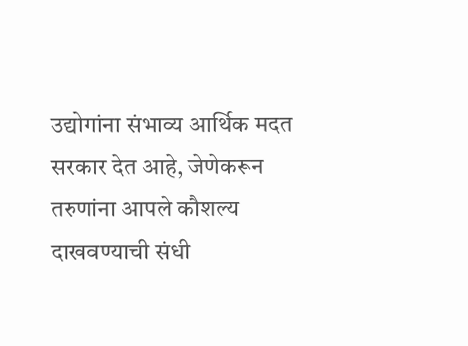उद्योगांना संभाव्य आर्थिक मदत सरकार देत आहे, जेणेकरून तरुणांना आपले कौशल्य दाखवण्याची संधी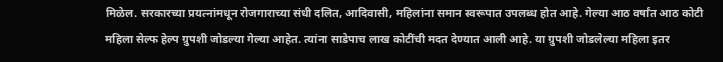मिळेल. सरकारच्या प्रयत्नांमधून रोजगाराच्या संधी दलित, आदिवासी, महिलांना समान स्वरूपात उपलब्ध होत आहे. गेल्या आठ वर्षांत आठ कोटी महिला सेल्फ हेल्प ग्रुपशी जोडल्या गेल्या आहेत. त्यांना साडेपाच लाख कोटींची मदत देण्यात आली आहे. या ग्रुपशी जोडलेल्या महिला इतर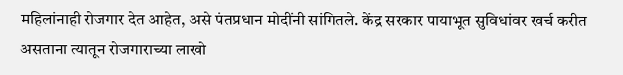महिलांनाही रोजगार देत आहेत, असे पंतप्रधान मोदींनी सांगितले. केंद्र सरकार पायाभूत सुविधांवर खर्च करीत असताना त्यातून रोजगाराच्या लाखो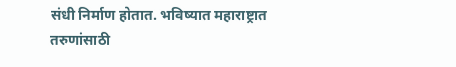संधी निर्माण होतात. भविष्यात महाराष्ट्रात तरुणांसाठी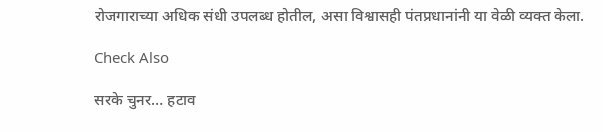रोजगाराच्या अधिक संधी उपलब्ध होतील, असा विश्वासही पंतप्रधानांनी या वेळी व्यक्त केला.

Check Also

सरके चुनर… हटाव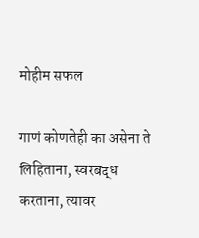मोहीम सफल

गाणं कोणतेही का असेना ते लिहिताना, स्वरबद्ध करताना, त्यावर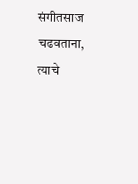संगीतसाज चढवताना, त्याचे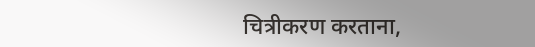चित्रीकरण करताना,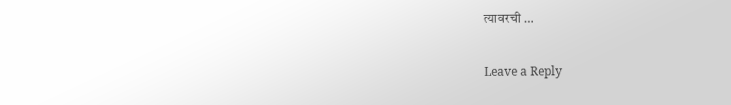त्यावरची …

Leave a Reply